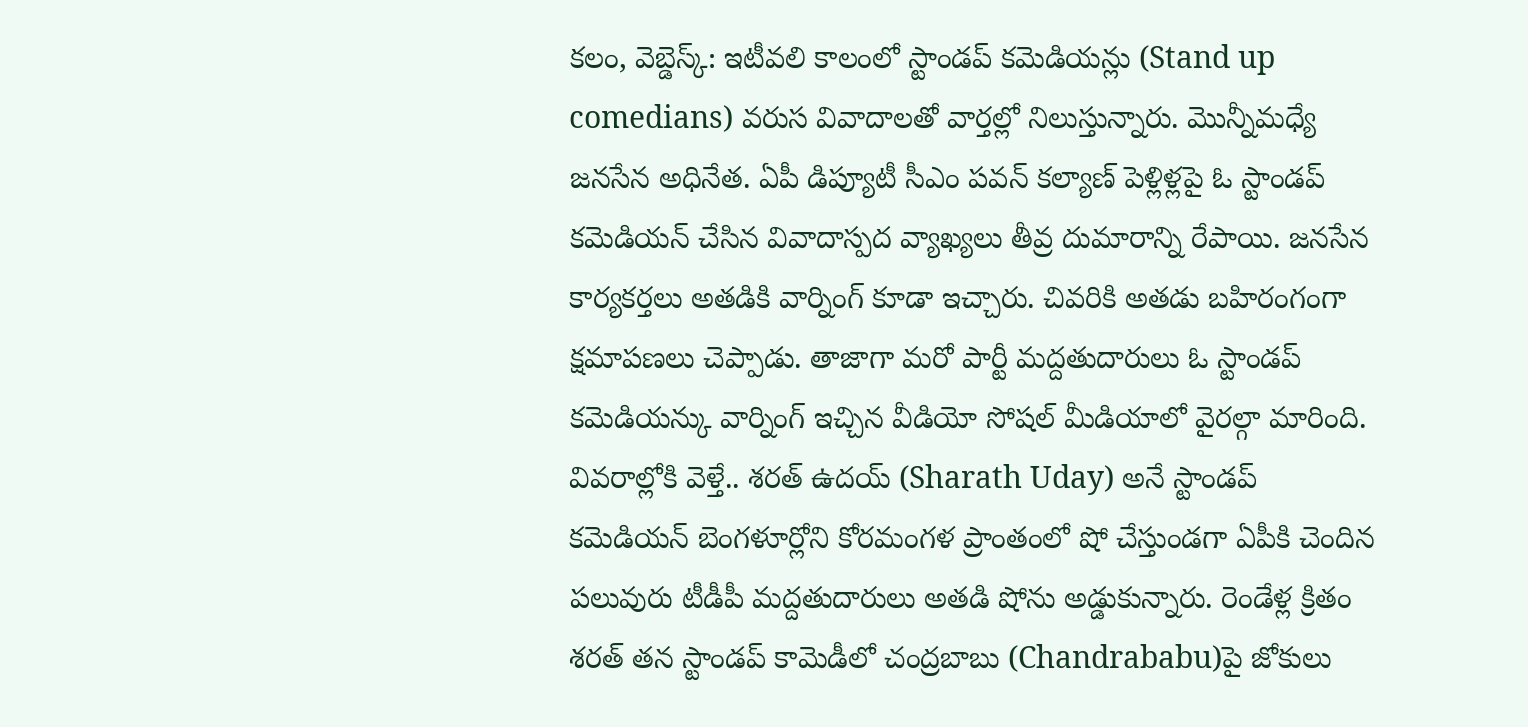కలం, వెబ్డెస్క్: ఇటీవలి కాలంలో స్టాండప్ కమెడియన్లు (Stand up comedians) వరుస వివాదాలతో వార్తల్లో నిలుస్తున్నారు. మొన్నీమధ్యే జనసేన అధినేత. ఏపీ డిప్యూటీ సీఎం పవన్ కల్యాణ్ పెళ్లిళ్లపై ఓ స్టాండప్ కమెడియన్ చేసిన వివాదాస్పద వ్యాఖ్యలు తీవ్ర దుమారాన్ని రేపాయి. జనసేన కార్యకర్తలు అతడికి వార్నింగ్ కూడా ఇచ్చారు. చివరికి అతడు బహిరంగంగా క్షమాపణలు చెప్పాడు. తాజాగా మరో పార్టీ మద్దతుదారులు ఓ స్టాండప్ కమెడియన్కు వార్నింగ్ ఇచ్చిన వీడియో సోషల్ మీడియాలో వైరల్గా మారింది. వివరాల్లోకి వెళ్తే.. శరత్ ఉదయ్ (Sharath Uday) అనే స్టాండప్ కమెడియన్ బెంగళూర్లోని కోరమంగళ ప్రాంతంలో షో చేస్తుండగా ఏపీకి చెందిన పలువురు టీడీపీ మద్దతుదారులు అతడి షోను అడ్డుకున్నారు. రెండేళ్ల క్రితం శరత్ తన స్టాండప్ కామెడీలో చంద్రబాబు (Chandrababu)పై జోకులు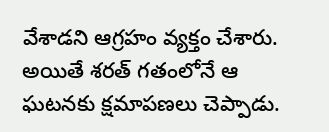వేశాడని ఆగ్రహం వ్యక్తం చేశారు. అయితే శరత్ గతంలోనే ఆ ఘటనకు క్షమాపణలు చెప్పాడు.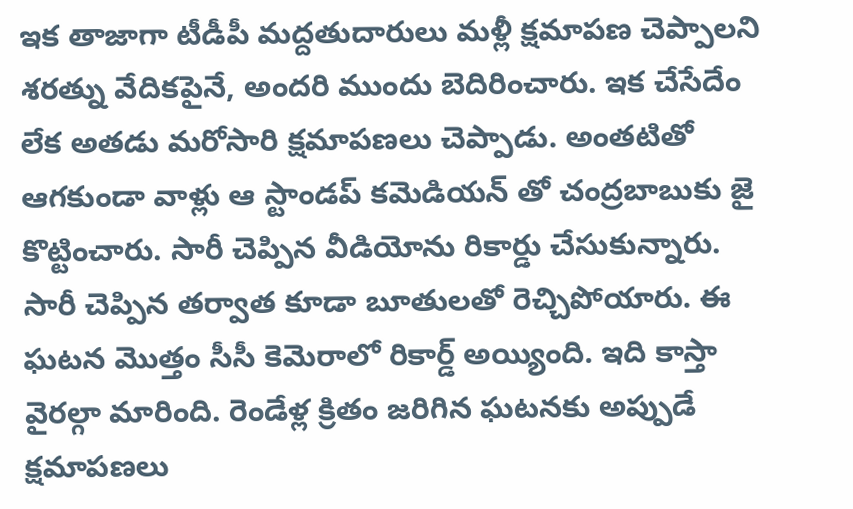ఇక తాజాగా టీడీపీ మద్దతుదారులు మళ్లీ క్షమాపణ చెప్పాలని శరత్ను వేదికపైనే, అందరి ముందు బెదిరించారు. ఇక చేసేదేం లేక అతడు మరోసారి క్షమాపణలు చెప్పాడు. అంతటితో ఆగకుండా వాళ్లు ఆ స్టాండప్ కమెడియన్ తో చంద్రబాబుకు జై కొట్టించారు. సారీ చెప్పిన వీడియోను రికార్డు చేసుకున్నారు. సారీ చెప్పిన తర్వాత కూడా బూతులతో రెచ్చిపోయారు. ఈ ఘటన మొత్తం సీసీ కెమెరాలో రికార్డ్ అయ్యింది. ఇది కాస్తా వైరల్గా మారింది. రెండేళ్ల క్రితం జరిగిన ఘటనకు అప్పుడే క్షమాపణలు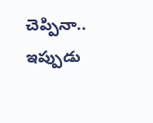చెప్పినా.. ఇప్పుడు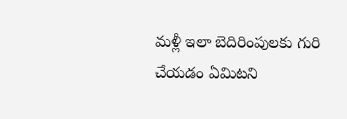మళ్లీ ఇలా బెదిరింపులకు గురి చేయడం ఏమిటని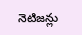నెటిజన్లు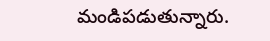మండిపడుతున్నారు.